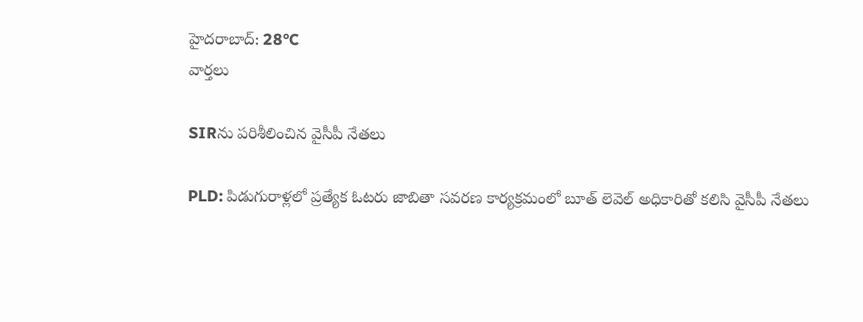హైదరాబాద్: 28°C
వార్తలు

SIRను పరిశీలించిన వైసీపీ నేతలు

PLD: పిడుగురాళ్లలో ప్రత్యేక ఓటరు జాబితా సవరణ కార్యక్రమంలో బూత్ లెవెల్ అధికారితో కలిసి వైసీపీ నేతలు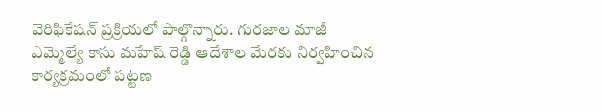వెరిఫికేషన్ ‌ప్రక్రియలో పాల్గొన్నారు. గురజాల మాజీ ఎమ్మెల్యే కాసు మహేష్ రెడ్డి ఆదేశాల మేరకు నిర్వహించిన కార్యక్రమంలో పట్టణ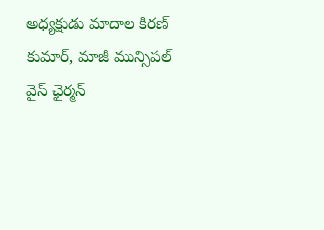అధ్యక్షుడు మాదాల కిరణ్ కుమార్, మాజీ మున్సిపల్ వైస్ ఛైర్మన్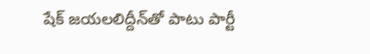షేక్ జయలలిద్దీన్‌తో పాటు పార్టీ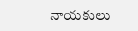నాయకులు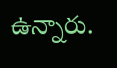ఉన్నారు.